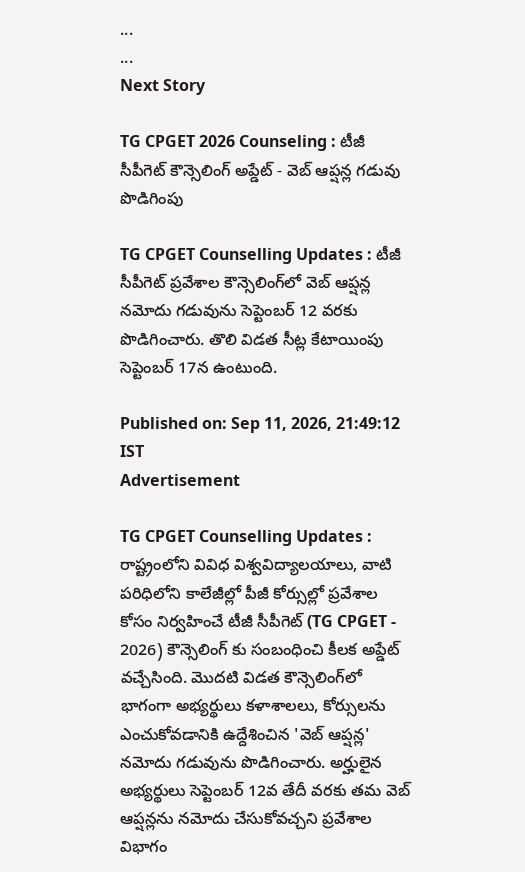...
...
Next Story

TG CPGET 2026 Counseling : టీజీ సీపీగెట్ కౌన్సెలింగ్ అప్డేట్ - వెబ్ ఆప్షన్ల గడువు పొడిగింపు

TG CPGET Counselling Updates : టీజీ సీపీగెట్ ప్రవేశాల కౌన్సెలింగ్‌లో వెబ్ ఆప్షన్ల నమోదు గడువును సెప్టెంబర్ 12 వరకు పొడిగించారు. తొలి విడత సీట్ల కేటాయింపు సెప్టెంబర్ 17న ఉంటుంది.

Published on: Sep 11, 2026, 21:49:12 IST
Advertisement

TG CPGET Counselling Updates : రాష్ట్రంలోని వివిధ విశ్వవిద్యాలయాలు, వాటి పరిధిలోని కాలేజీల్లో పీజీ కోర్సుల్లో ప్రవేశాల కోసం నిర్వహించే టీజీ సీపీగెట్ (TG CPGET - 2026) కౌన్సెలింగ్ కు సంబంధించి కీలక అప్డేట్ వచ్చేసింది. మొదటి విడత కౌన్సెలింగ్‌లో భాగంగా అభ్యర్థులు కళాశాలలు, కోర్సులను ఎంచుకోవడానికి ఉద్దేశించిన 'వెబ్ ఆప్షన్ల' నమోదు గడువును పొడిగించారు. అర్హులైన అభ్యర్థులు సెప్టెంబర్ 12వ తేదీ వరకు తమ వెబ్ ఆప్షన్లను నమోదు చేసుకోవచ్చని ప్రవేశాల విభాగం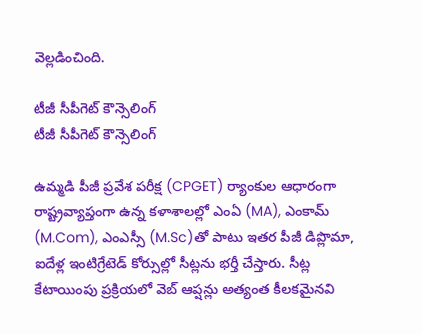వెల్లడించింది.

టీజీ సీపీగెట్ కౌన్సెలింగ్
టీజీ సీపీగెట్ కౌన్సెలింగ్

ఉమ్మడి పీజీ ప్రవేశ పరీక్ష (CPGET) ర్యాంకుల ఆధారంగా రాష్ట్రవ్యాప్తంగా ఉన్న కళాశాలల్లో ఎంఏ (MA), ఎంకామ్ (M.Com), ఎంఎస్సీ (M.Sc)తో పాటు ఇతర పీజీ డిప్లొమా, ఐదేళ్ల ఇంటిగ్రేటెడ్ కోర్సుల్లో సీట్లను భర్తీ చేస్తారు. సీట్ల కేటాయింపు ప్రక్రియలో వెబ్ ఆప్షన్లు అత్యంత కీలకమైనవి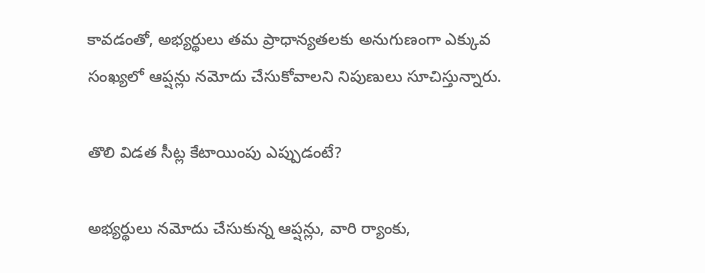కావడంతో, అభ్యర్థులు తమ ప్రాధాన్యతలకు అనుగుణంగా ఎక్కువ సంఖ్యలో ఆప్షన్లు నమోదు చేసుకోవాలని నిపుణులు సూచిస్తున్నారు.

తొలి విడత సీట్ల కేటాయింపు ఎప్పుడంటే?

అభ్యర్థులు నమోదు చేసుకున్న ఆప్షన్లు, వారి ర్యాంకు,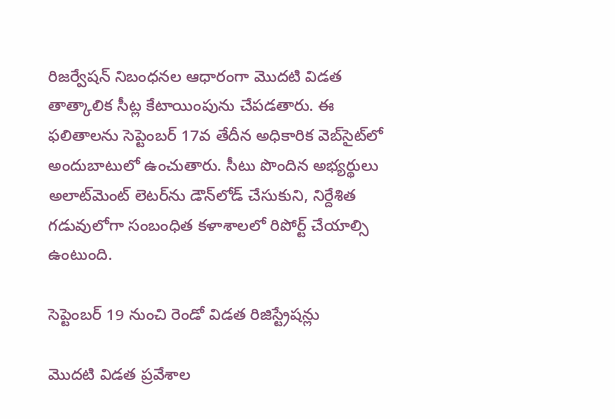రిజర్వేషన్ నిబంధనల ఆధారంగా మొదటి విడత తాత్కాలిక సీట్ల కేటాయింపును చేపడతారు. ఈ ఫలితాలను సెప్టెంబర్ 17వ తేదీన అధికారిక వెబ్‌సైట్‌లో అందుబాటులో ఉంచుతారు. సీటు పొందిన అభ్యర్థులు అలాట్‌మెంట్ లెటర్‌ను డౌన్‌లోడ్ చేసుకుని, నిర్దేశిత గడువులోగా సంబంధిత కళాశాలలో రిపోర్ట్ చేయాల్సి ఉంటుంది.

సెప్టెంబర్ 19 నుంచి రెండో విడత రిజిస్ట్రేషన్లు

మొదటి విడత ప్రవేశాల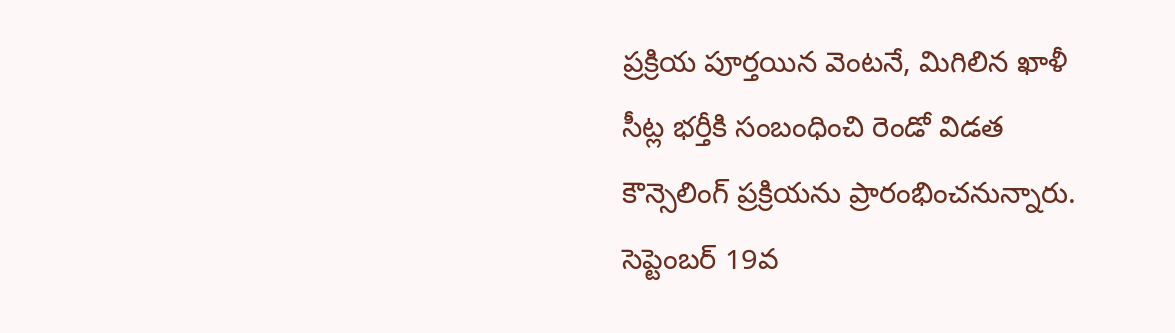ప్రక్రియ పూర్తయిన వెంటనే, మిగిలిన ఖాళీ సీట్ల భర్తీకి సంబంధించి రెండో విడత కౌన్సెలింగ్ ప్రక్రియను ప్రారంభించనున్నారు. సెప్టెంబర్ 19వ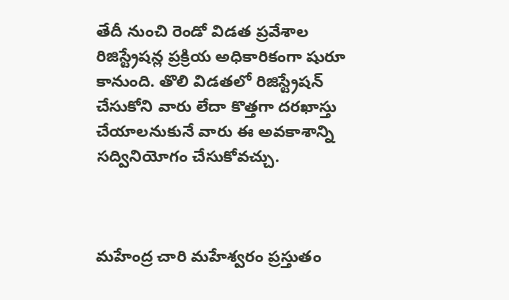తేదీ నుంచి రెండో విడత ప్రవేశాల రిజిస్ట్రేషన్ల ప్రక్రియ అధికారికంగా షురూ కానుంది. తొలి విడతలో రిజిస్ట్రేషన్ చేసుకోని వారు లేదా కొత్తగా దరఖాస్తు చేయాలనుకునే వారు ఈ అవకాశాన్ని సద్వినియోగం చేసుకోవచ్చు.



మహేంద్ర చారి మహేశ్వరం ప్రస్తుతం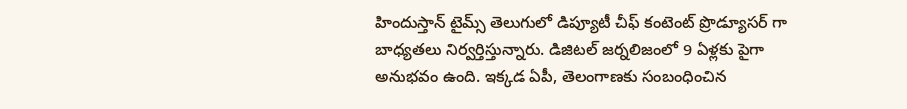హిందుస్తాన్ టైమ్స్ తెలుగులో డిప్యూటీ చీఫ్ కంటెంట్ ప్రొడ్యూసర్ గా బాధ్యతలు నిర్వర్తిస్తున్నారు. డిజిటల్ జర్నలిజంలో 9 ఏళ్లకు పైగా అనుభవం ఉంది. ఇక్కడ ఏపీ, తెలంగాణకు సంబంధించిన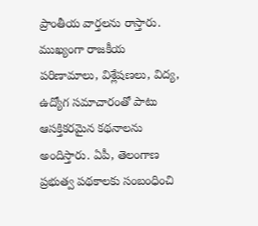ప్రాంతీయ వార్తలను రాస్తారు. ముఖ్యంగా రాజకీయ పరిణామాలు, విశ్లేషణలు, విద్య, ఉద్యోగ సమాచారంతో పాటు ఆసక్తికరమైన కథనాలను అందిస్తారు. ఏపీ, తెలంగాణ ప్రభుత్వ పథకాలకు సంబంధించి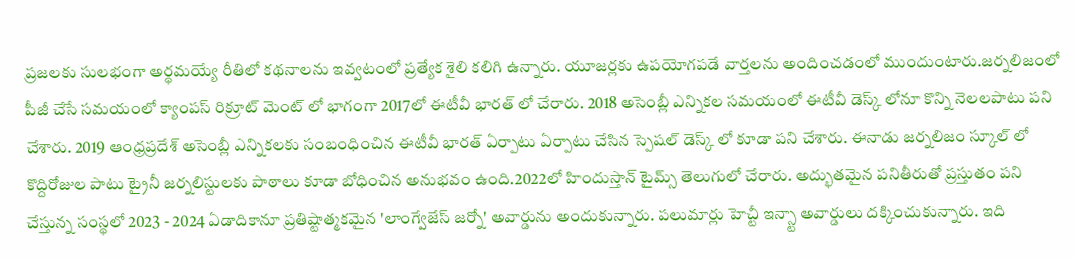ప్రజలకు సులభంగా అర్థమయ్యే రీతిలో కథనాలను ఇవ్వటంలో ప్రత్యేక శైలి కలిగి ఉన్నారు. యూజర్లకు ఉపయోగపడే వార్తలను అందించడంలో ముందుంటారు.జర్నలిజంలో పీజీ చేసే సమయంలో క్యాంపస్ రిక్రూట్ మెంట్ లో భాగంగా 2017లో ఈటీవీ భారత్ లో చేరారు. 2018 అసెంబ్లీ ఎన్నికల సమయంలో ఈటీవీ డెస్క్ లోనూ కొన్ని నెలలపాటు పని చేశారు. 2019 ఆంధ్రప్రదేశ్ అసెంబ్లీ ఎన్నికలకు సంబంధించిన ఈటీవీ భారత్ ఏర్పాటు ఏర్పాటు చేసిన స్పెషల్ డెస్క్ లో కూడా పని చేశారు. ఈనాడు జర్నలిజం స్కూల్ లో కొద్దిరోజుల పాటు ట్రైనీ జర్నలిస్టులకు పాఠాలు కూడా బోధించిన అనుభవం ఉంది.2022లో హిందుస్తాన్ టైమ్స్ తెలుగులో చేరారు. అద్భుతమైన పనితీరుతో ప్రస్తుతం పని చేస్తున్న సంస్థలో 2023 - 2024 ఏడాదికానూ ప్రతిష్టాత్మకమైన 'లాంగ్వేజేస్ జర్నో' అవార్డును అందుకున్నారు. పలుమార్లు హెచ్టీ ఇన్స్టా అవార్డులు దక్కించుకున్నారు. ఇది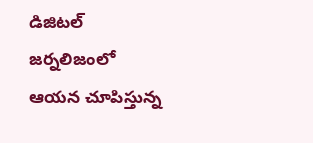డిజిటల్ జర్నలిజంలో ఆయన చూపిస్తున్న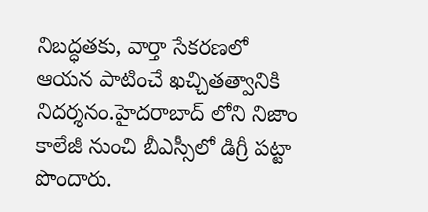నిబద్ధతకు, వార్తా సేకరణలో ఆయన పాటించే ఖచ్చితత్వానికి నిదర్శనం.హైదరాబాద్ లోని నిజాం కాలేజీ నుంచి బీఎస్సీలో డిగ్రీ పట్టా పొందారు.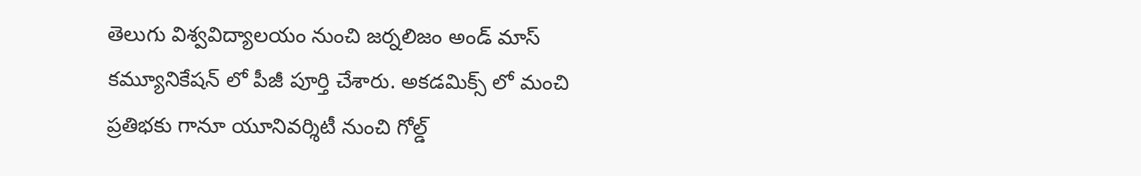తెలుగు విశ్వవిద్యాలయం నుంచి జర్నలిజం అండ్ మాస్ కమ్యూనికేషన్ లో పీజీ పూర్తి చేశారు. అకడమిక్స్ లో మంచి ప్రతిభకు గానూ యూనివర్శిటీ నుంచి గోల్డ్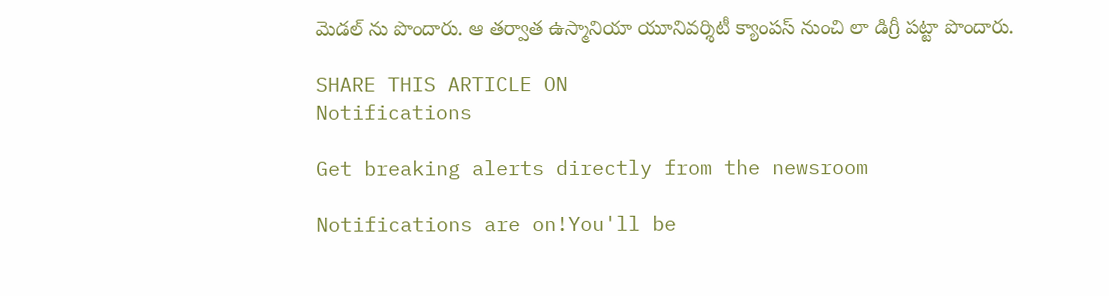మెడల్ ను పొందారు. ఆ తర్వాత ఉస్మానియా యూనివర్శిటీ క్యాంపస్ నుంచి లా డిగ్రీ పట్టా పొందారు.

SHARE THIS ARTICLE ON
Notifications

Get breaking alerts directly from the newsroom

Notifications are on!You'll be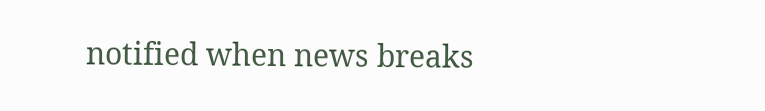notified when news breaks